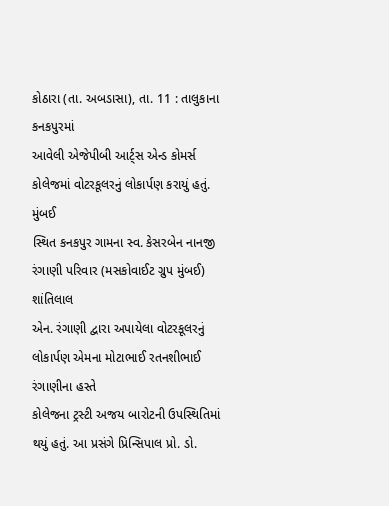કોઠારા (તા. અબડાસા), તા. 11 : તાલુકાના કનકપુરમાં
આવેલી એજેપીબી આર્ટ્સ એન્ડ કોમર્સ કોલેજમાં વોટરકૂલરનું લોકાર્પણ કરાયું હતું. મુંબઈ
સ્થિત કનકપુર ગામના સ્વ. કેસરબેન નાનજી રંગાણી પરિવાર (મસકોવાઈટ ગ્રુપ મુંબઈ) શાંતિલાલ
એન. રંગાણી દ્વારા અપાયેલા વોટરકૂલરનું લોકાર્પણ એમના મોટાભાઈ રતનશીભાઈ રંગાણીના હસ્તે
કોલેજના ટ્રસ્ટી અજય બારોટની ઉપસ્થિતિમાં થયું હતું. આ પ્રસંગે પ્રિન્સિપાલ પ્રો. ડો.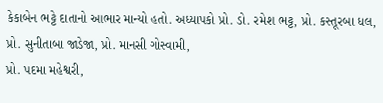કેકાબેન ભટ્ટે દાતાનો આભાર માન્યો હતો. અધ્યાપકો પ્રો. ડો. રમેશ ભટ્ટ, પ્રો. કસ્તૂરબા ધલ, પ્રો. સુનીતાબા જાડેજા, પ્રો. માનસી ગોસ્વામી,
પ્રો. પદમા મહેશ્વરી,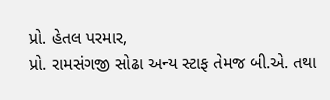પ્રો. હેતલ પરમાર,
પ્રો. રામસંગજી સોઢા અન્ય સ્ટાફ તેમજ બી.એ. તથા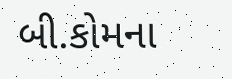બી.કોમના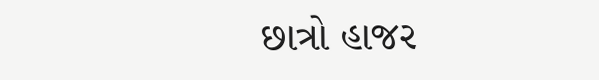છાત્રો હાજર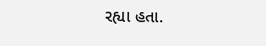રહ્યા હતા.